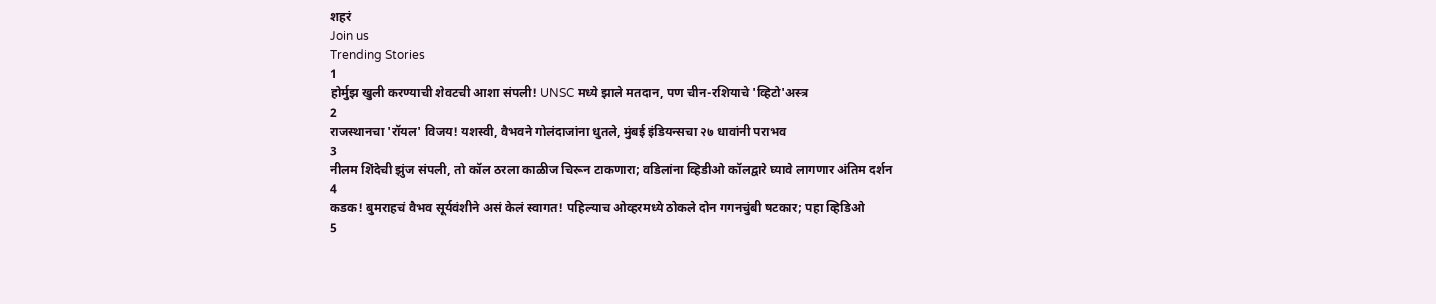शहरं
Join us
Trending Stories
1
होर्मुझ खुली करण्याची शेवटची आशा संपली! UNSC मध्ये झाले मतदान, पण चीन-रशियाचे 'व्हिटो'अस्त्र
2
राजस्थानचा 'रॉयल' विजय! यशस्वी, वैभवने गोलंदाजांना धुतले, मुंबई इंडियन्सचा २७ धावांनी पराभव
3
नीलम शिंदेची झुंज संपली, तो कॉल ठरला काळीज चिरून टाकणारा; वडिलांना व्हिडीओ कॉलद्वारे घ्यावे लागणार अंतिम दर्शन
4
कडक! बुमराहचं वैभव सूर्यवंशीने असं केलं स्वागत! पहिल्याच ओव्हरमध्ये ठोकले दोन गगनचुंबी षटकार; पहा व्हिडिओ
5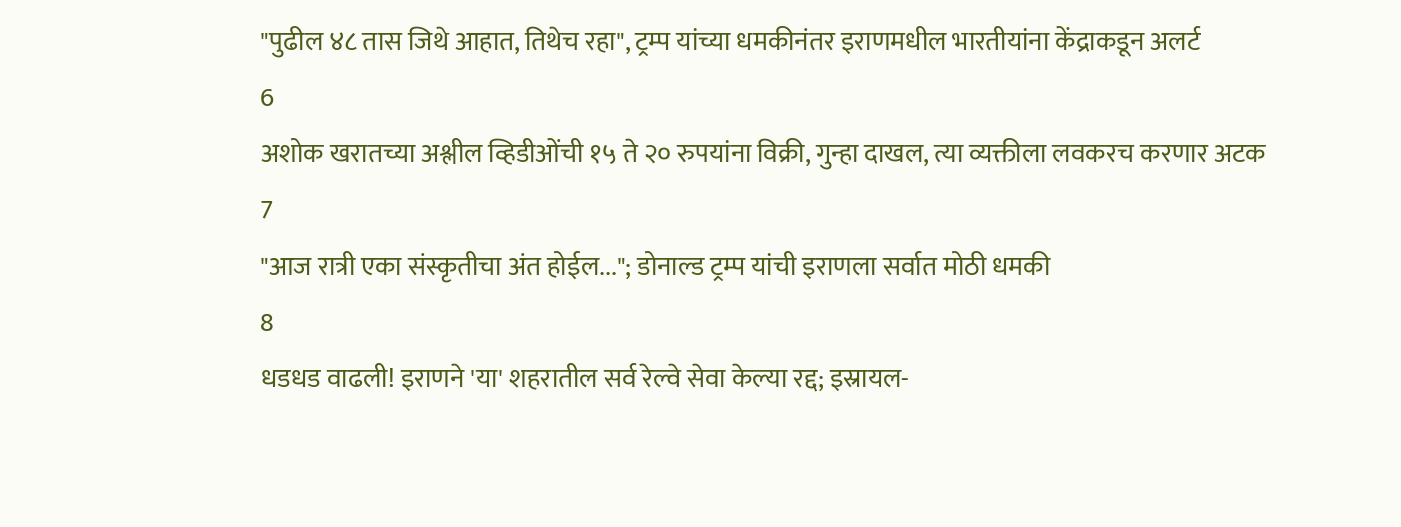"पुढील ४८ तास जिथे आहात, तिथेच रहा", ट्रम्प यांच्या धमकीनंतर इराणमधील भारतीयांना केंद्राकडून अलर्ट
6
अशोक खरातच्या अश्लील व्हिडीओंची १५ ते २० रुपयांना विक्री, गुन्हा दाखल, त्या व्यक्तीला लवकरच करणार अटक
7
"आज रात्री एका संस्कृतीचा अंत होईल..."; डोनाल्ड ट्रम्प यांची इराणला सर्वात मोठी धमकी
8
धडधड वाढली! इराणने 'या' शहरातील सर्व रेल्वे सेवा केल्या रद्द; इस्रायल-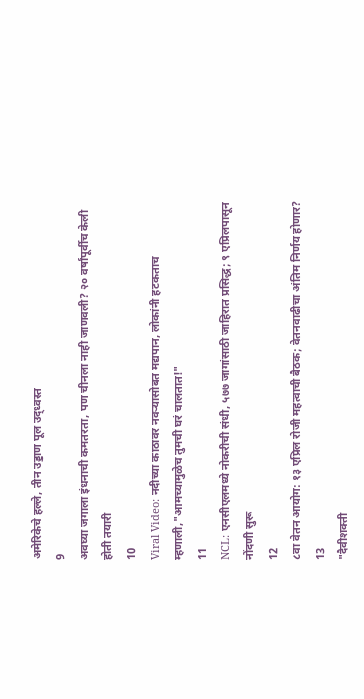अमेरिकेचे हल्ले, तीन उड्डाण पूल उद्ध्वस्त
9
अवघ्या जगाला इंधनाची कमतरता, पण चीनला नाही जाणवली? २० वर्षांपूर्वीच केली होती तयारी
10
Viral Video: नदीच्या काठावर नवऱ्यासोबत मद्यपान, लोकांनी हटकताच म्हणाली,"आमच्यामुळेच तुमची घरं चालतात!"
11
NCL: एनसीएलमध्ये नोकरीची संधी, ५७७ जागांसाठी जाहिरात प्रसिद्ध; ९ एप्रिलपासून नोंदणी सुरू
12
८वा वेतन आयोग: १३ एप्रिल रोजी महत्वाची बैठक; वेतनवाढीचा अंतिम निर्णय होणार?
13
"दैवीशक्ती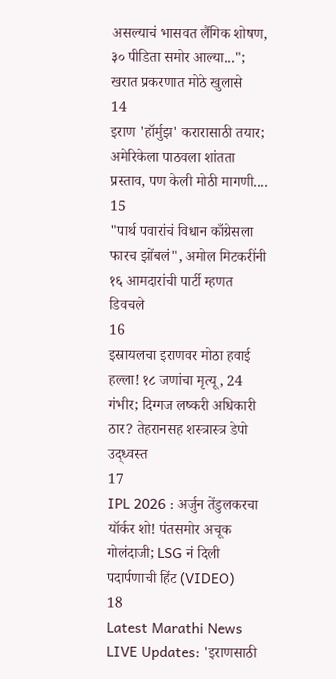असल्याचं भासवत लैंगिक शोषण, ३० पीडिता समोर आल्या..."; खरात प्रकरणात मोठे खुलासे
14
इराण 'हॉर्मुझ' करारासाठी तयार; अमेरिकेला पाठवला शांतता प्रस्ताव, पण केली मोठी मागणी....
15
"पार्थ पवारांचं विधान काँग्रेसला फारच झोंबलं", अमोल मिटकरींनी १६ आमदारांची पार्टी म्हणत डिवचले
16
इस्रायलचा इराणवर मोठा हवाई हल्ला! १८ जणांचा मृत्यू, 24 गंभीर; दिग्गज लष्करी अधिकारी ठार? तेहरानसह शस्त्रास्त्र डेपो उद्ध्वस्त
17
IPL 2026 : अर्जुन तेंडुलकरचा यॉर्कर शो! पंतसमोर अचूक गोलंदाजी; LSG नं दिली पदार्पणाची हिंट (VIDEO)
18
Latest Marathi News LIVE Updates: 'इराणसाठी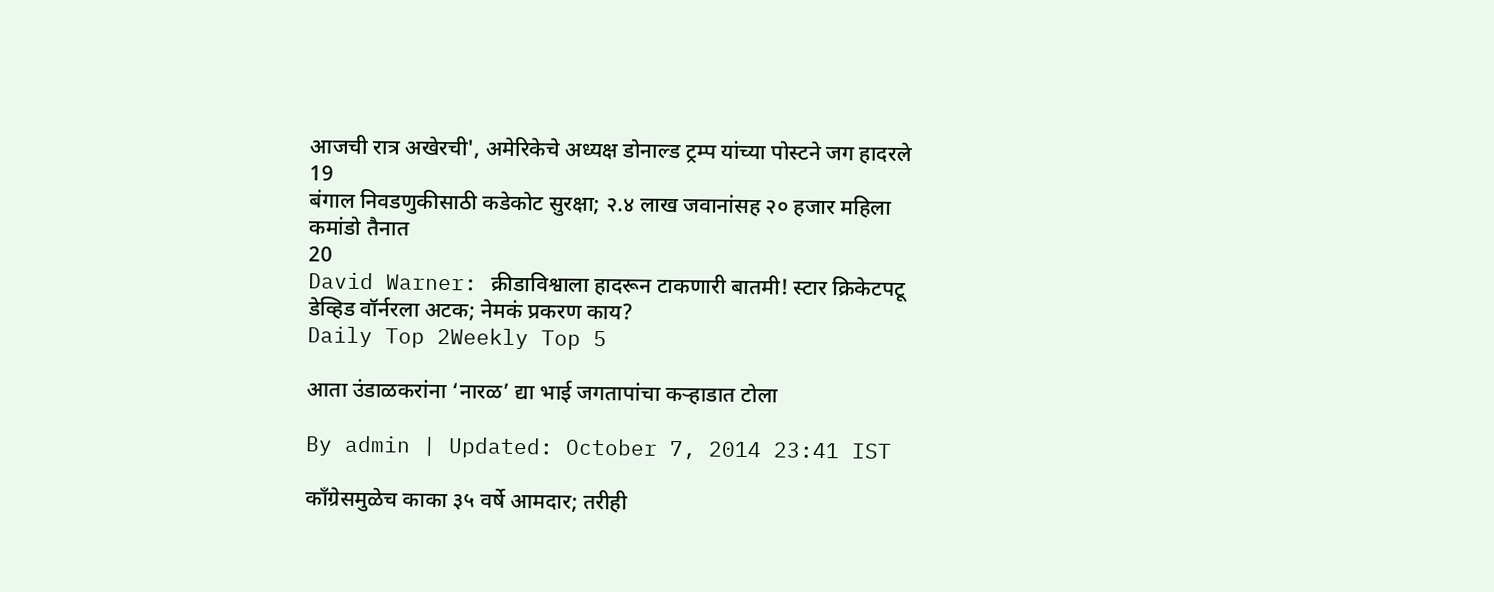आजची रात्र अखेरची', अमेरिकेचे अध्यक्ष डोनाल्ड ट्रम्प यांच्या पोस्टने जग हादरले
19
बंगाल निवडणुकीसाठी कडेकोट सुरक्षा; २.४ लाख जवानांसह २० हजार महिला कमांडो तैनात
20
David Warner: क्रीडाविश्वाला हादरून टाकणारी बातमी! स्टार क्रिकेटपटू डेव्हिड वॉर्नरला अटक; नेमकं प्रकरण काय?
Daily Top 2Weekly Top 5

आता उंडाळकरांना ‘नारळ’ द्या भाई जगतापांचा कऱ्हाडात टोला

By admin | Updated: October 7, 2014 23:41 IST

काँग्रेसमुळेच काका ३५ वर्षे आमदार; तरीही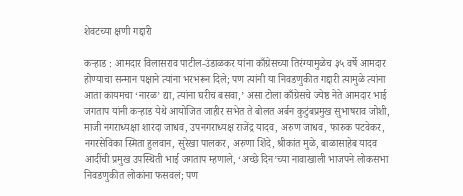शेवटच्या क्षणी गद्दारी

कऱ्हाड : आमदार विलासराव पाटील-उंडाळकर यांना काँग्रेसच्या तिरंग्यामुळेच ३५ वर्षे आमदार होण्याचा सन्मान पक्षाने त्यांना भरभरून दिले; पण त्यांनी या निवडणुकीत गद्दारी त्यामुळे त्यांना आता कायमचा ‘नारळ’ द्या, त्यांना घरीच बसवा,’ असा टोला काँग्रेसचे ज्येष्ठ नेते आमदार भाई जगताप यांनी कऱ्हाड येथे आयोजित जाहीर सभेत ते बोलत अर्बन कुटुंबप्रमुख सुभाषराव जोशी, माजी नगराध्यक्षा शारदा जाधव, उपनगराध्यक्ष राजेंद्र यादव, अरुण जाधव, फारुक पटवेकर, नगरसेविका स्मिता हुलवान, सुरेखा पालकर, अरुणा शिंदे, श्रीकांत मुळे, बाळासाहेब यादव आदींची प्रमुख उपस्थिती भाई जगताप म्हणाले, ‘अच्छे दिन’च्या नावाखाली भाजपने लोकसभा निवडणुकीत लोकांना फसवलं; पण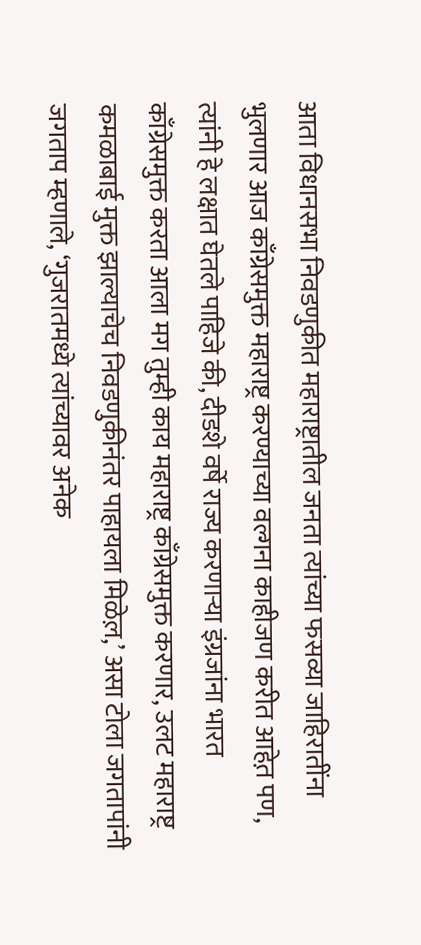आता विधानसभा निवडणुकीत महाराष्ट्रातील जनता त्यांच्या फसव्या जाहिरातींना भुलणार आज काँग्रेसमुक्त महाराष्ट्र करण्याच्या वल्गना काहीजण करीत आहेत़ पण, त्यांनी हे लक्षात घेतले पाहिजे की, दीडशे वर्षे राज्य करणाऱ्या इंग्रजांना भारत काँग्रेसमुक्त करता आला मग तुम्ही काय महाराष्ट्र काँग्रेसमुक्त करणार, उलट महाराष्ट्र कमळाबाई मुक्त झाल्याचेच निवडणुकीनंतर पाहायला मिळेल़,’ असा टोला जगतापांनी जगताप म्हणाले, ‘गुजरातमध्ये त्यांच्यावर अनेक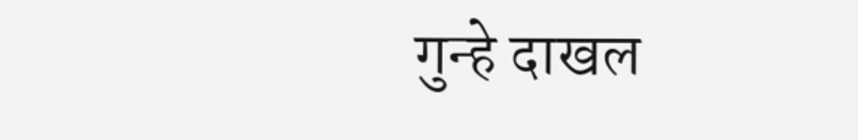गुन्हे दाखल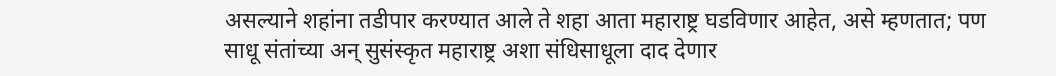असल्याने शहांना तडीपार करण्यात आले ते शहा आता महाराष्ट्र घडविणार आहेत, असे म्हणतात; पण साधू संतांच्या अन् सुसंस्कृत महाराष्ट्र अशा संधिसाधूला दाद देणार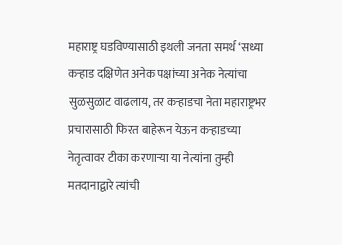महाराष्ट्र घडविण्यासाठी इथली जनता समर्थ ‘सध्या कऱ्हाड दक्षिणेत अनेक पक्षांच्या अनेक नेत्यांचा सुळसुळाट वाढलाय, तर कऱ्हाडचा नेता महाराष्ट्रभर प्रचारासाठी फिरत बाहेरून येऊन कऱ्हाडच्या नेतृत्वावर टीका करणाऱ्या या नेत्यांना तुम्ही मतदानाद्वारे त्यांची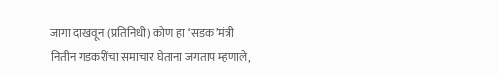जागा दाखवून (प्रतिनिधी) कोण हा ‘सडक’मंत्री नितीन गडकरींचा समाचार घेताना जगताप म्हणाले,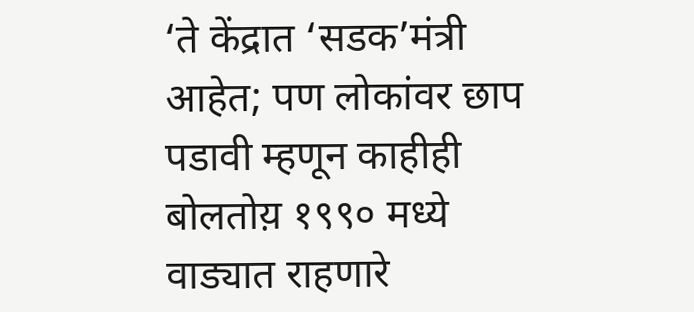‘ते केंद्रात ‘सडक’मंत्री आहेत; पण लोकांवर छाप पडावी म्हणून काहीही बोलतोय़ १९९० मध्ये वाड्यात राहणारे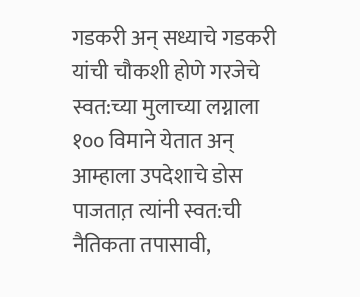गडकरी अन् सध्याचे गडकरी यांची चौकशी होणे गरजेचे स्वत:च्या मुलाच्या लग्नाला १०० विमाने येतात अन् आम्हाला उपदेशाचे डोस पाजतात़ त्यांनी स्वत:ची नैतिकता तपासावी,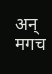अन् मगच